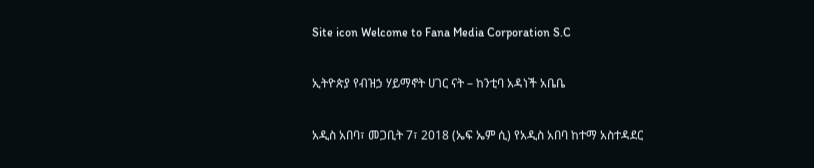Site icon Welcome to Fana Media Corporation S.C

ኢትዮጵያ የብዝኃ ሃይማኖት ሀገር ናት – ከንቲባ አዳነች አቤቤ

አዲስ አበባ፣ መጋቢት 7፣ 2018 (ኤፍ ኤም ሲ) የአዲስ አበባ ከተማ አስተዳደር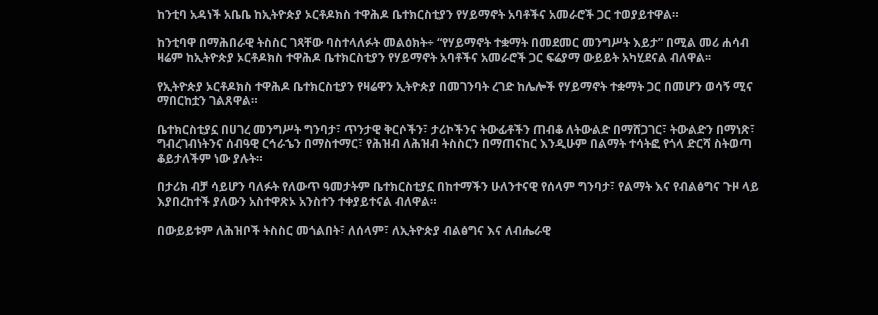ከንቲባ አዳነች አቤቤ ከኢትዮጵያ ኦርቶዶክስ ተዋሕዶ ቤተክርስቲያን የሃይማኖት አባቶችና አመራሮች ጋር ተወያይተዋል።

ከንቲባዋ በማሕበራዊ ትስስር ገጻቸው ባስተላለፉት መልዕክት÷ “የሃይማኖት ተቋማት በመደመር መንግሥት እይታ” በሚል መሪ ሐሳብ ዛሬም ከኢትዮጵያ ኦርቶዶክስ ተዋሕዶ ቤተክርስቲያን የሃይማኖት አባቶችና አመራሮች ጋር ፍሬያማ ውይይት አካሂደናል ብለዋል፡፡

የኢትዮጵያ ኦርቶዶክስ ተዋሕዶ ቤተክርስቲያን የዛሬዋን ኢትዮጵያ በመገንባት ረገድ ከሌሎች የሃይማኖት ተቋማት ጋር በመሆን ወሳኝ ሚና ማበርከቷን ገልጸዋል።

ቤተክርስቲያኗ በሀገረ መንግሥት ግንባታ፣ ጥንታዊ ቅርሶችን፣ ታሪኮችንና ትውፊቶችን ጠብቆ ለትውልድ በማሸጋገር፣ ትውልድን በማነጽ፣ ግብረገብነትንና ሰብዓዊ ርኅራኄን በማስተማር፣ የሕዝብ ለሕዝብ ትስስርን በማጠናከር እንዲሁም በልማት ተሳትፎ የጎላ ድርሻ ስትወጣ ቆይታለችም ነው ያሉት።

በታሪክ ብቻ ሳይሆን ባለፉት የለውጥ ዓመታትም ቤተክርስቲያኗ በከተማችን ሁለንተናዊ የሰላም ግንባታ፣ የልማት እና የብልፅግና ጉዞ ላይ እያበረከተች ያለውን አስተዋጽኦ አንስተን ተቀያይተናል ብለዋል።

በውይይቱም ለሕዝቦች ትስስር መጎልበት፣ ለሰላም፣ ለኢትዮጵያ ብልፅግና እና ለብሔራዊ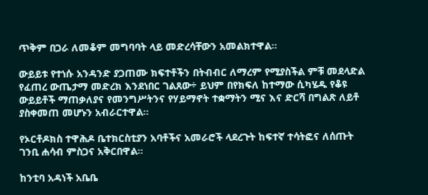ጥቅም በጋራ ለመቆም መግባባት ላይ መድረሳቸውን አመልክተዋል።

ውይይቱ የተነሱ አንዳንድ ያጋጠሙ ክፍተቶችን በትብብር ለማረም የሚያስችል ምቹ መደላድል የፈጠረ ውጤታማ መድረክ እንደነበር ገልጸው÷ ይህም በየክፍለ ከተማው ሲካሄዱ የቆዩ ውይይቶች ማጠቃለያና የመንግሥትንና የሃይማኖት ተቋማትን ሚና እና ድርሻ በግልጽ ለይቶ ያስቀመጠ መሆኑን አብራርተዋል።

የኦርቶዶክስ ተዋሕዶ ቤተክርስቲያን አባቶችና አመራሮች ላደረጉት ከፍተኛ ተሳትፎና ለሰጡት ገንቢ ሐሳብ ምስጋና አቅርበዋል።

ከንቲባ አዳነች አቤቤ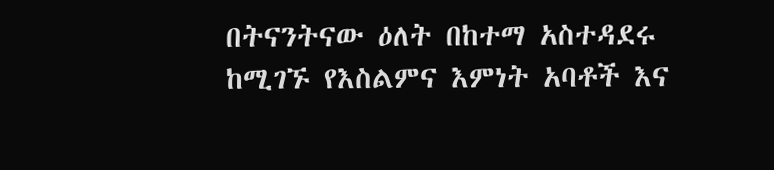በትናንትናው ዕለት በከተማ አስተዳደሩ ከሚገኙ የእስልምና እምነት አባቶች እና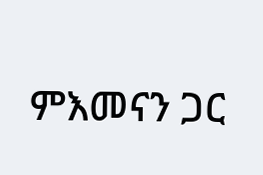ምእመናን ጋር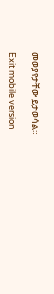መወያየታቸው ይታወሳል።

Exit mobile version